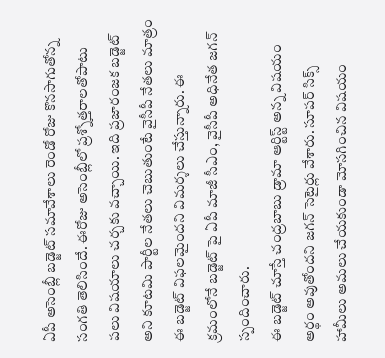ఏపీ అసెంబ్లీ బడ్జెట్ సమావేశాలు రెండో రోజు కొనసాగుతోన్న సంగతి తెలిసిందే. ఈరోజు అసెంబ్లీలో ప్రశ్నోత్తరాలతోపాటు పలు విషయాలు చర్చకు వచ్చాయి. ఇది ప్రజారంజక బడ్జెట్ అని కూటమి పార్టీల నేతలు చెబుతుంటే వైసీపీ నేతలు మాత్రం ఈ బడ్జెట్ విఫలమైందని విమర్శలు చేస్తున్నారు. ఈ క్రమంలోనే బడ్జెట్ పై ఏపీ మాజీ సీఎం, వైసీపీ అధినేత జగన్ స్పందించారు.
ఈ బడ్జెట్ చూస్తే చంద్రబాబు డ్రామా ఆర్టిస్ట్ అన్న విషయం అర్థం అవుతోందని జగన్ సెటైర్లు వేశారు. సూపర్ సిక్స్ హామీలు అమలు చేయకుండా మోసగించిన విషయం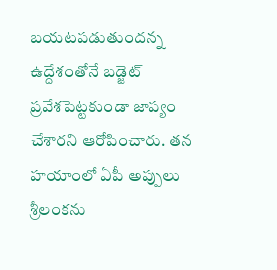బయటపడుతుందన్న ఉద్దేశంతోనే బడ్జెట్ ప్రవేశపెట్టకుండా జాప్యం చేశారని ఆరోపించారు. తన హయాంలో ఏపీ అప్పులు శ్రీలంకను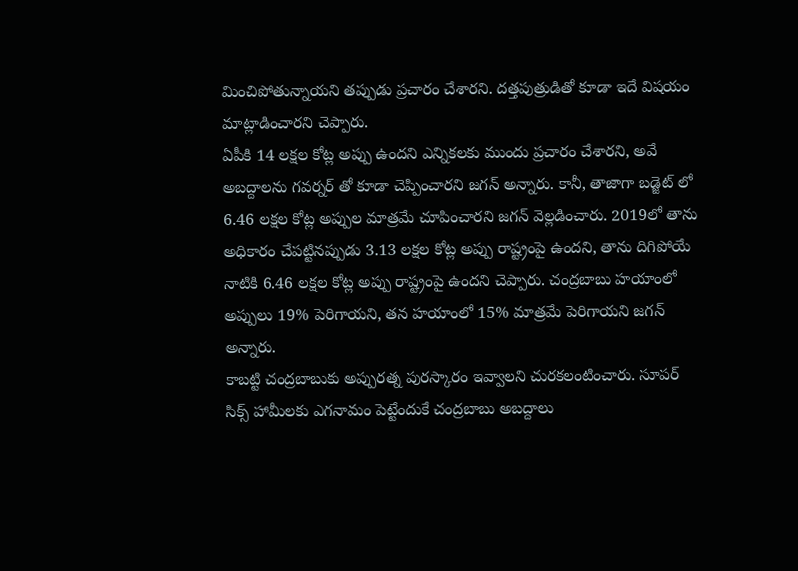మించిపోతున్నాయని తప్పుడు ప్రచారం చేశారని. దత్తపుత్రుడితో కూడా ఇదే విషయం మాట్లాడించారని చెప్పారు.
ఏపీకి 14 లక్షల కోట్ల అప్పు ఉందని ఎన్నికలకు ముందు ప్రచారం చేశారని, అవే అబద్దాలను గవర్నర్ తో కూడా చెప్పించారని జగన్ అన్నారు. కానీ, తాజాగా బడ్జెట్ లో 6.46 లక్షల కోట్ల అప్పుల మాత్రమే చూపించారని జగన్ వెల్లడించారు. 2019లో తాను అధికారం చేపట్టినప్పుడు 3.13 లక్షల కోట్ల అప్పు రాష్ట్రంపై ఉందని, తాను దిగిపోయే నాటికి 6.46 లక్షల కోట్ల అప్పు రాష్ట్రంపై ఉందని చెప్పారు. చంద్రబాబు హయాంలో అప్పులు 19% పెరిగాయని, తన హయాంలో 15% మాత్రమే పెరిగాయని జగన్ అన్నారు.
కాబట్టి చంద్రబాబుకు అప్పురత్న పురస్కారం ఇవ్వాలని చురకలంటించారు. సూపర్ సిక్స్ హామీలకు ఎగనామం పెట్టేందుకే చంద్రబాబు అబద్దాలు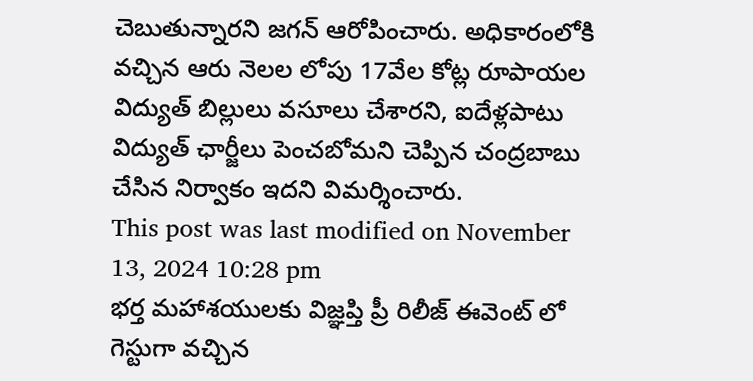చెబుతున్నారని జగన్ ఆరోపించారు. అధికారంలోకి వచ్చిన ఆరు నెలల లోపు 17వేల కోట్ల రూపాయల విద్యుత్ బిల్లులు వసూలు చేశారని, ఐదేళ్లపాటు విద్యుత్ ఛార్జీలు పెంచబోమని చెప్పిన చంద్రబాబు చేసిన నిర్వాకం ఇదని విమర్శించారు.
This post was last modified on November 13, 2024 10:28 pm
భర్త మహాశయులకు విజ్ఞప్తి ప్రీ రిలీజ్ ఈవెంట్ లో గెస్టుగా వచ్చిన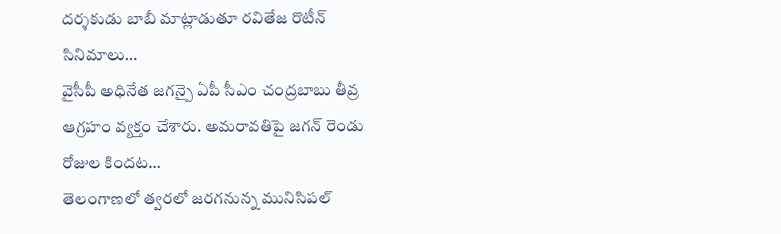దర్శకుడు బాబీ మాట్లాడుతూ రవితేజ రొటీన్ సినిమాలు…
వైసీపీ అధినేత జగన్పై ఏపీ సీఎం చంద్రబాబు తీవ్ర ఆగ్రహం వ్యక్తం చేశారు. అమరావతిపై జగన్ రెండు రోజుల కిందట…
తెలంగాణలో త్వరలో జరగనున్న మునిసిపల్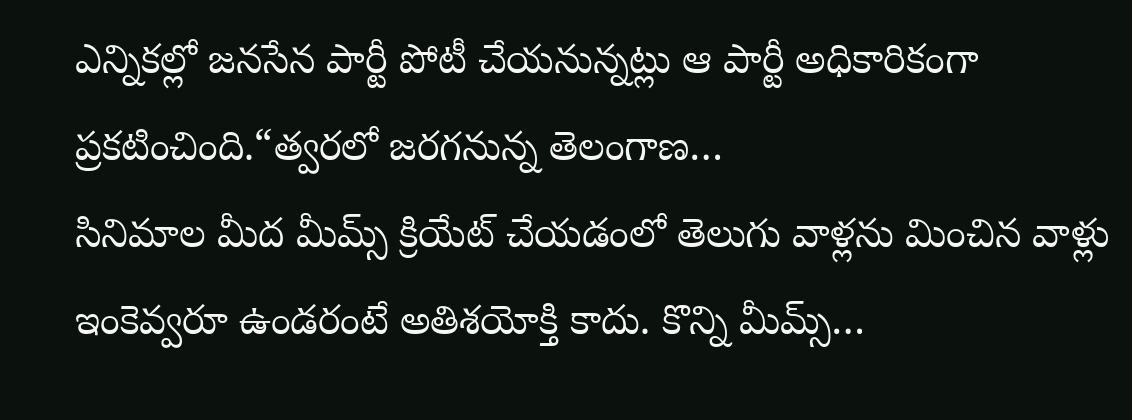ఎన్నికల్లో జనసేన పార్టీ పోటీ చేయనున్నట్లు ఆ పార్టీ అధికారికంగా ప్రకటించింది.“త్వరలో జరగనున్న తెలంగాణ…
సినిమాల మీద మీమ్స్ క్రియేట్ చేయడంలో తెలుగు వాళ్లను మించిన వాళ్లు ఇంకెవ్వరూ ఉండరంటే అతిశయోక్తి కాదు. కొన్ని మీమ్స్…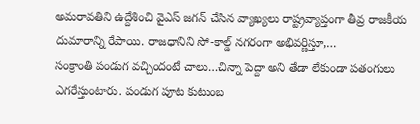అమరావతిని ఉద్దేశించి వైఎస్ జగన్ చేసిన వ్యాఖ్యలు రాష్ట్రవ్యాప్తంగా తీవ్ర రాజకీయ దుమారాన్ని రేపాయి. రాజధానిని సో-కాల్డ్ నగరంగా అభివర్ణిస్తూ,…
సంక్రాంతి పండుగ వచ్చిందంటే చాలు…చిన్నా పెద్దా అని తేడా లేకుండా పతంగులు ఎగరేస్తుంటారు. పండుగ పూట కుటుంబ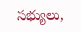సభ్యులు,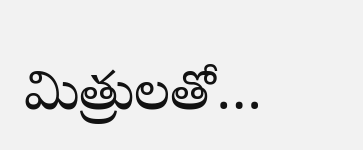మిత్రులతో…